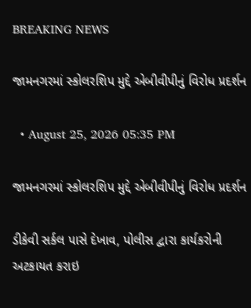BREAKING NEWS

જામનગરમાં સ્કોલરશિપ મુદ્દે એબીવીપીનું વિરોધ પ્રદર્શન

  • August 25, 2026 05:35 PM

જામનગરમાં સ્કોલરશિપ મુદ્દે એબીવીપીનું વિરોધ પ્રદર્શન

ડીકેવી સર્કલ પાસે દેખાવ, પોલીસ દ્વારા કાર્યકરોની અટકાયત કરાઇ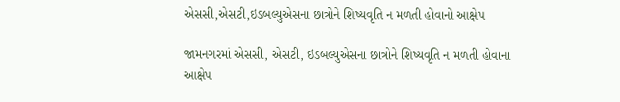એસસી,એસટી,ઇડબલ્યુએસના છાત્રોને શિષ્યવૃતિ ન મળતી હોવાનો આક્ષેપ

જામનગરમાં એસસી, એસટી, ઇડબલ્યુએસના છાત્રોને શિષ્યવૃતિ ન મળતી હોવાના આક્ષેપ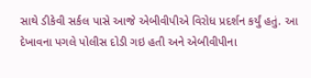સાથે ડીકેવી સર્કલ પાસે આજે એબીવીપીએ વિરોધ પ્રદર્શન કર્યું હતું. આ દેખાવના પગલે પોલીસ દોડી ગઇ હતી અને એબીવીપીના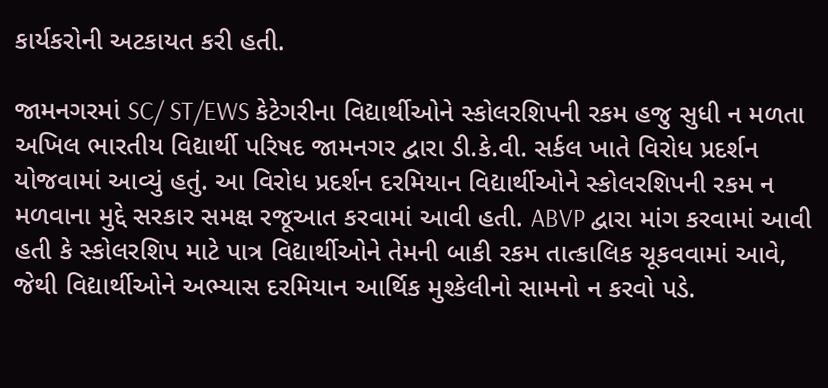કાર્યકરોની અટકાયત કરી હતી.

જામનગરમાં SC/ ST/EWS કેટેગરીના વિદ્યાર્થીઓને સ્કોલરશિપની રકમ હજુ સુધી ન મળતા અખિલ ભારતીય વિદ્યાર્થી પરિષદ જામનગર દ્વારા ડી.કે.વી. સર્કલ ખાતે વિરોધ પ્રદર્શન યોજવામાં આવ્યું હતું. આ વિરોધ પ્રદર્શન દરમિયાન વિદ્યાર્થીઓને સ્કોલરશિપની રકમ ન મળવાના મુદ્દે સરકાર સમક્ષ રજૂઆત કરવામાં આવી હતી. ABVP દ્વારા માંગ કરવામાં આવી હતી કે સ્કોલરશિપ માટે પાત્ર વિદ્યાર્થીઓને તેમની બાકી રકમ તાત્કાલિક ચૂકવવામાં આવે, જેથી વિદ્યાર્થીઓને અભ્યાસ દરમિયાન આર્થિક મુશ્કેલીનો સામનો ન કરવો પડે.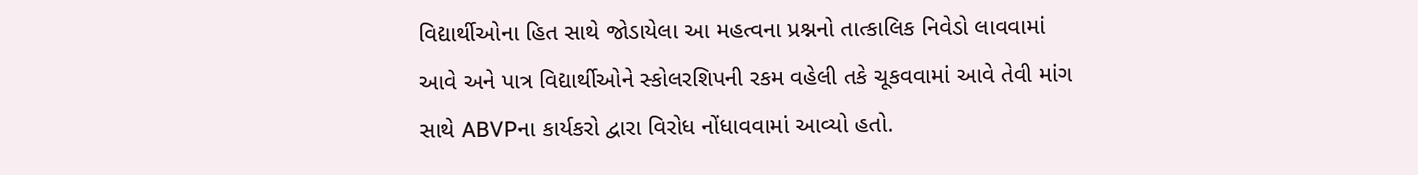વિદ્યાર્થીઓના હિત સાથે જોડાયેલા આ મહત્વના પ્રશ્નનો તાત્કાલિક નિવેડો લાવવામાં આવે અને પાત્ર વિદ્યાર્થીઓને સ્કોલરશિપની રકમ વહેલી તકે ચૂકવવામાં આવે તેવી માંગ સાથે ABVPના કાર્યકરો દ્વારા વિરોધ નોંધાવવામાં આવ્યો હતો.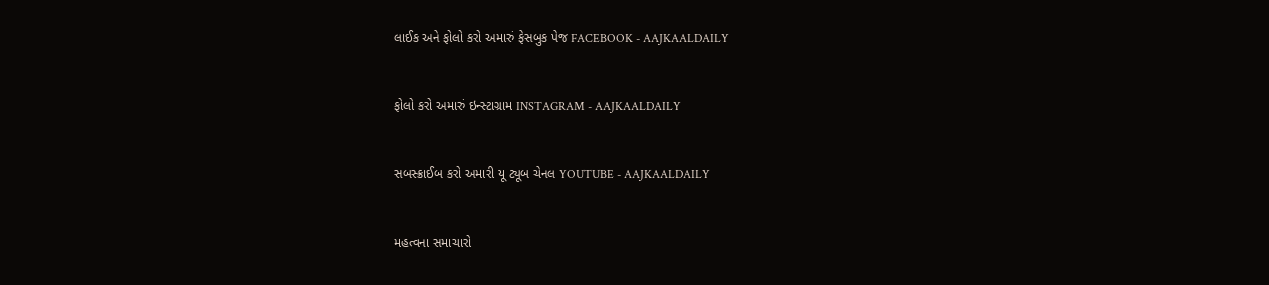લાઈક અને ફોલો કરો અમારું ફેસબુક પેજ FACEBOOK - AAJKAALDAILY


ફોલો કરો અમારું ઇન્સ્ટાગ્રામ INSTAGRAM - AAJKAALDAILY


સબસ્ક્રાઈબ કરો અમારી યૂ ટ્યૂબ ચેનલ YOUTUBE - AAJKAALDAILY


મહત્વના સમાચારો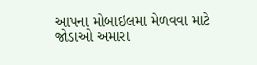આપના મોબાઇલમા મેળવવા માટે જોડાઓ અમારા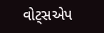વોટ્સએપ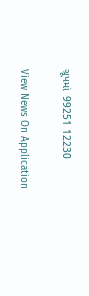ગ્રૂપમાં  99251 12230

View News On Application